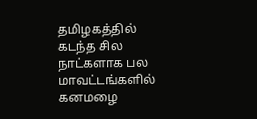தமிழகத்தில் கடந்த சில நாட்களாக பல மாவட்டங்களில் கனமழை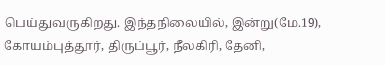பெய்துவருகிறது. இந்தநிலையில், இன்று(மே.19), கோயம்புத்தூர், திருப்பூர், நீலகிரி, தேனி,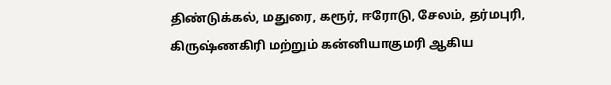திண்டுக்கல், மதுரை, கரூர், ஈரோடு, சேலம், தர்மபுரி, கிருஷ்ணகிரி மற்றும் கன்னியாகுமரி ஆகிய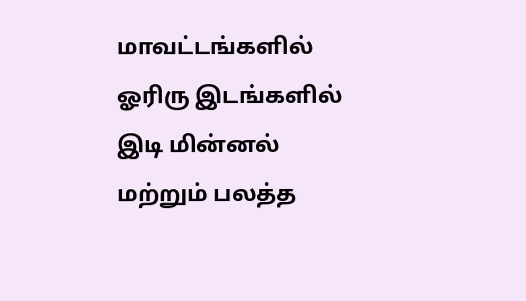மாவட்டங்களில் ஓரிரு இடங்களில் இடி மின்னல் மற்றும் பலத்த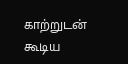காற்றுடன் கூடிய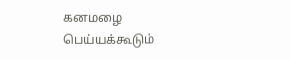கனமழை பெய்யக்கூடும்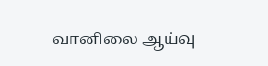வானிலை ஆய்வு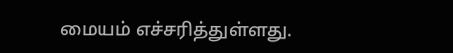மையம் எச்சரித்துள்ளது.